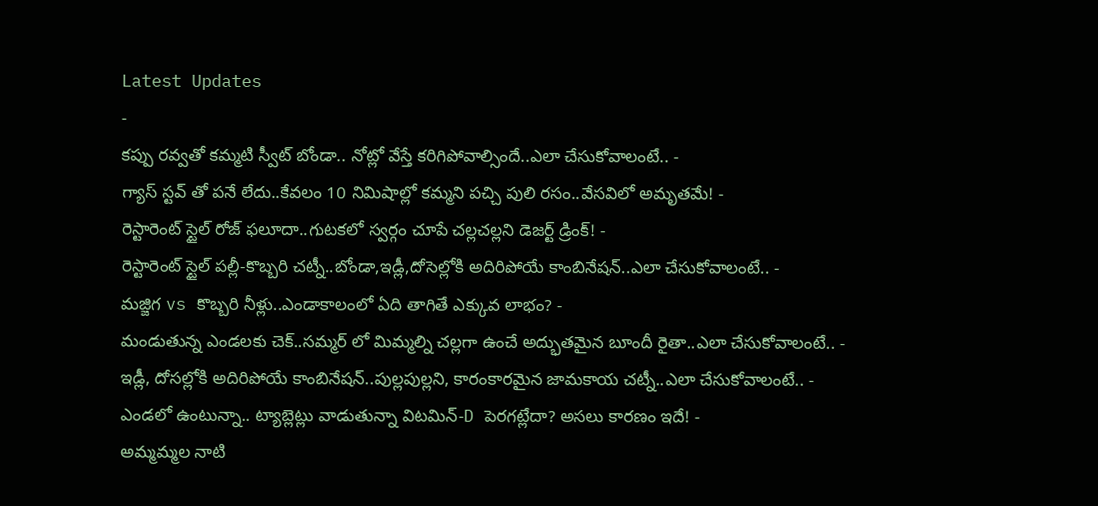Latest Updates
-
కప్పు రవ్వతో కమ్మటి స్వీట్ బోండా.. నోట్లో వేస్తే కరిగిపోవాల్సిందే..ఎలా చేసుకోవాలంటే.. -
గ్యాస్ స్టవ్ తో పనే లేదు..కేవలం 10 నిమిషాల్లో కమ్మని పచ్చి పులి రసం..వేసవిలో అమృతమే! -
రెస్టారెంట్ స్టైల్ రోజ్ ఫలూదా..గుటకలో స్వర్గం చూపే చల్లచల్లని డెజర్ట్ డ్రింక్! -
రెస్టారెంట్ స్టైల్ పల్లీ-కొబ్బరి చట్నీ..బోండా,ఇడ్లీ,దోసెల్లోకి అదిరిపోయే కాంబినేషన్..ఎలా చేసుకోవాలంటే.. -
మజ్జిగ vs కొబ్బరి నీళ్లు..ఎండాకాలంలో ఏది తాగితే ఎక్కువ లాభం? -
మండుతున్న ఎండలకు చెక్..సమ్మర్ లో మిమ్మల్ని చల్లగా ఉంచే అద్భుతమైన బూందీ రైతా..ఎలా చేసుకోవాలంటే.. -
ఇడ్లీ, దోసల్లోకి అదిరిపోయే కాంబినేషన్..పుల్లపుల్లని, కారంకారమైన జామకాయ చట్నీ..ఎలా చేసుకోవాలంటే.. -
ఎండలో ఉంటున్నా.. ట్యాబ్లెట్లు వాడుతున్నా విటమిన్-D పెరగట్లేదా? అసలు కారణం ఇదే! -
అమ్మమ్మల నాటి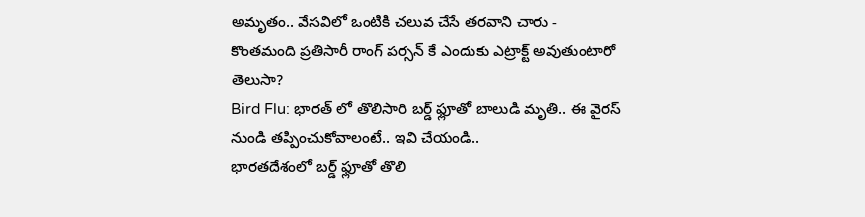అమృతం.. వేసవిలో ఒంటికి చలువ చేసే తరవాని చారు -
కొంతమంది ప్రతిసారీ రాంగ్ పర్సన్ కే ఎందుకు ఎట్రాక్ట్ అవుతుంటారో తెలుసా?
Bird Flu: భారత్ లో తొలిసారి బర్డ్ ఫ్లూతో బాలుడి మృతి.. ఈ వైరస్ నుండి తప్పించుకోవాలంటే.. ఇవి చేయండి..
భారతదేశంలో బర్డ్ ఫ్లూతో తొలి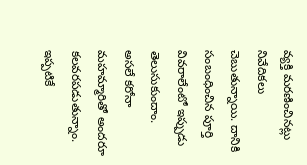వ్యక్తి మరణించినట్లు నివేదికలు చెబుతున్నాయి. దానికి సంబంధించిన పూర్తి వివరాలేంటో ఇప్పుడు తెలుసుకుందాం.
అసలే కరోనా మహమ్మారితో అందరూ కలవరపడుతున్నాం. ఇప్పటికే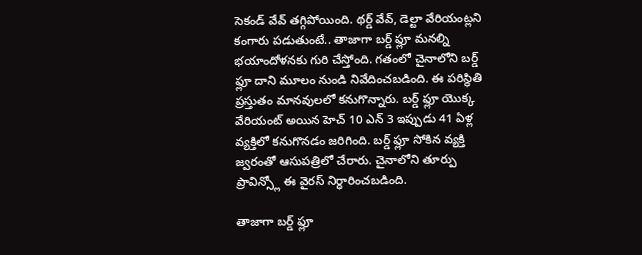సెకండ్ వేవ్ తగ్గిపోయింది. థర్డ్ వేవ్, డెల్టా వేరియంట్లని కంగారు పడుతుంటే.. తాజాగా బర్డ్ ఫ్లూ మనల్ని భయాందోళనకు గురి చేస్తోంది. గతంలో చైనాలోని బర్డ్ ఫ్లూ దాని మూలం నుండి నివేదించబడింది. ఈ పరిస్థితి ప్రస్తుతం మానవులలో కనుగొన్నారు. బర్డ్ ఫ్లూ యొక్క వేరియంట్ అయిన హెచ్ 10 ఎన్ 3 ఇప్పుడు 41 ఏళ్ల వ్యక్తిలో కనుగొనడం జరిగింది. బర్డ్ ఫ్లూ సోకిన వ్యక్తి జ్వరంతో ఆసుపత్రిలో చేరారు. చైనాలోని తూర్పు ప్రావిన్స్లో ఈ వైరస్ నిర్ధారించబడింది.

తాజాగా బర్డ్ ఫ్లూ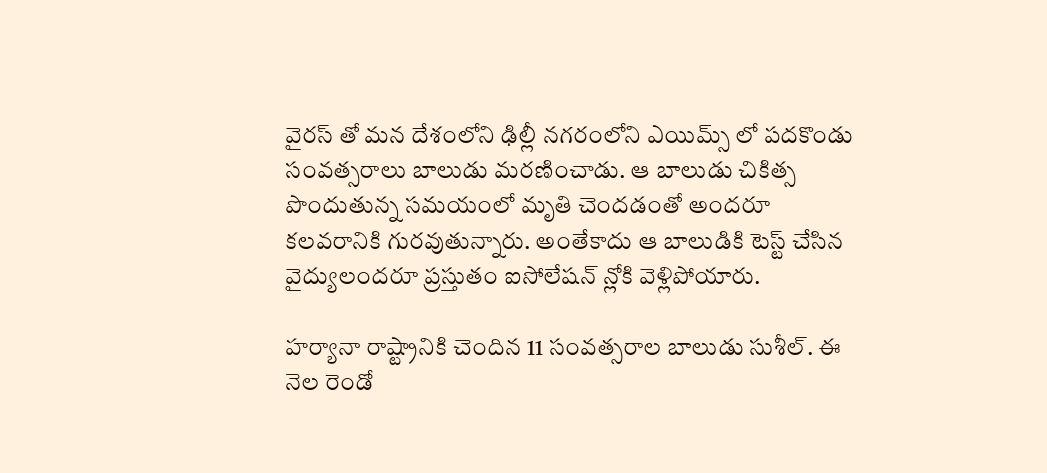వైరస్ తో మన దేశంలోని ఢిల్లీ నగరంలోని ఎయిమ్స్ లో పదకొండు సంవత్సరాలు బాలుడు మరణించాడు. ఆ బాలుడు చికిత్స పొందుతున్న సమయంలో మృతి చెందడంతో అందరూ కలవరానికి గురవుతున్నారు. అంతేకాదు ఆ బాలుడికి టెస్ట్ చేసిన వైద్యులందరూ ప్రస్తుతం ఐసోలేషన్ న్లోకి వెళ్లిపోయారు.

హర్యానా రాష్ట్రానికి చెందిన 11 సంవత్సరాల బాలుడు సుశీల్. ఈ నెల రెండో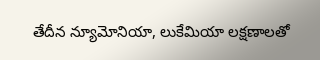తేదీన న్యూమోనియా, లుకేమియా లక్షణాలతో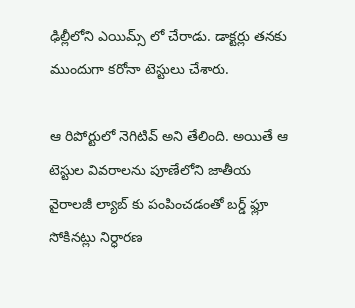ఢిల్లీలోని ఎయిమ్స్ లో చేరాడు. డాక్టర్లు తనకు ముందుగా కరోనా టెస్టులు చేశారు.

ఆ రిపోర్టులో నెగిటివ్ అని తేలింది. అయితే ఆ టెస్టుల వివరాలను పూణేలోని జాతీయ వైరాలజీ ల్యాబ్ కు పంపించడంతో బర్డ్ ఫ్లూ సోకినట్లు నిర్ధారణ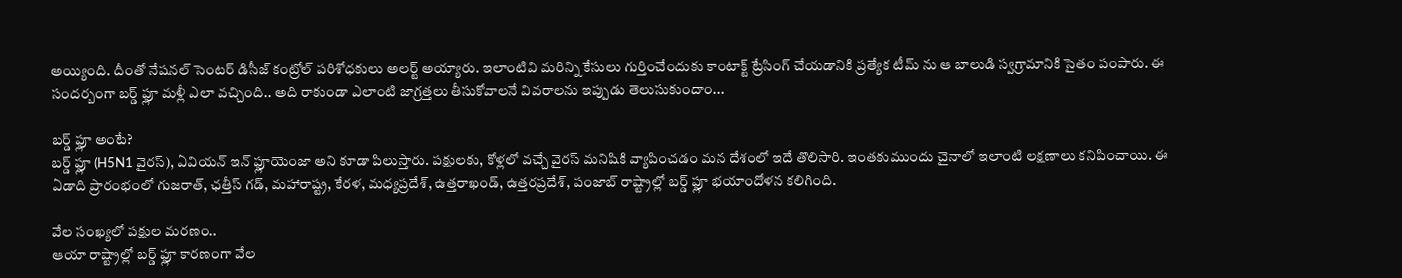అయ్యింది. దీంతో నేషనల్ సెంటర్ డిసీజ్ కంట్రోల్ పరిశోధకులు అలర్ట్ అయ్యారు. ఇలాంటివి మరిన్ని కేసులు గుర్తించేందుకు కాంటాక్ట్ ట్రేసింగ్ చేయడానికి ప్రత్యేక టీమ్ ను ఆ బాలుడి స్వగ్రామానికి సైతం పంపారు. ఈ సందర్బంగా బర్డ్ ఫ్లూ మళ్లీ ఎలా వచ్చింది.. అది రాకుండా ఎలాంటి జాగ్రత్తలు తీసుకోవాలనే వివరాలను ఇప్పుడు తెలుసుకుందాం...

బర్డ్ ఫ్లూ అంటే?
బర్డ్ ఫ్లూ (H5N1 వైరస్), ఏవియన్ ఇన్ ఫ్లూయెంజా అని కూడా పిలుస్తారు. పక్షులకు, కోళ్లలో వచ్చే వైరస్ మనిషికి వ్యాపించడం మన దేశంలో ఇదే తొలిసారి. ఇంతకుముందు చైనాలో ఇలాంటి లక్షణాలు కనిపించాయి. ఈ ఏడాది ప్రారంభంలో గుజరాత్, ఛత్తీస్ గడ్, మహారాష్ట్ర, కేరళ, మధ్యప్రదేశ్, ఉత్తరాఖండ్, ఉత్తరప్రదేశ్, పంజాబ్ రాష్ట్రాల్లో బర్డ్ ఫ్లూ భయాందోళన కలిగింది.

వేల సంఖ్యలో పక్షుల మరణం..
ఆయా రాష్ట్రాల్లో బర్డ్ ఫ్లూ కారణంగా వేల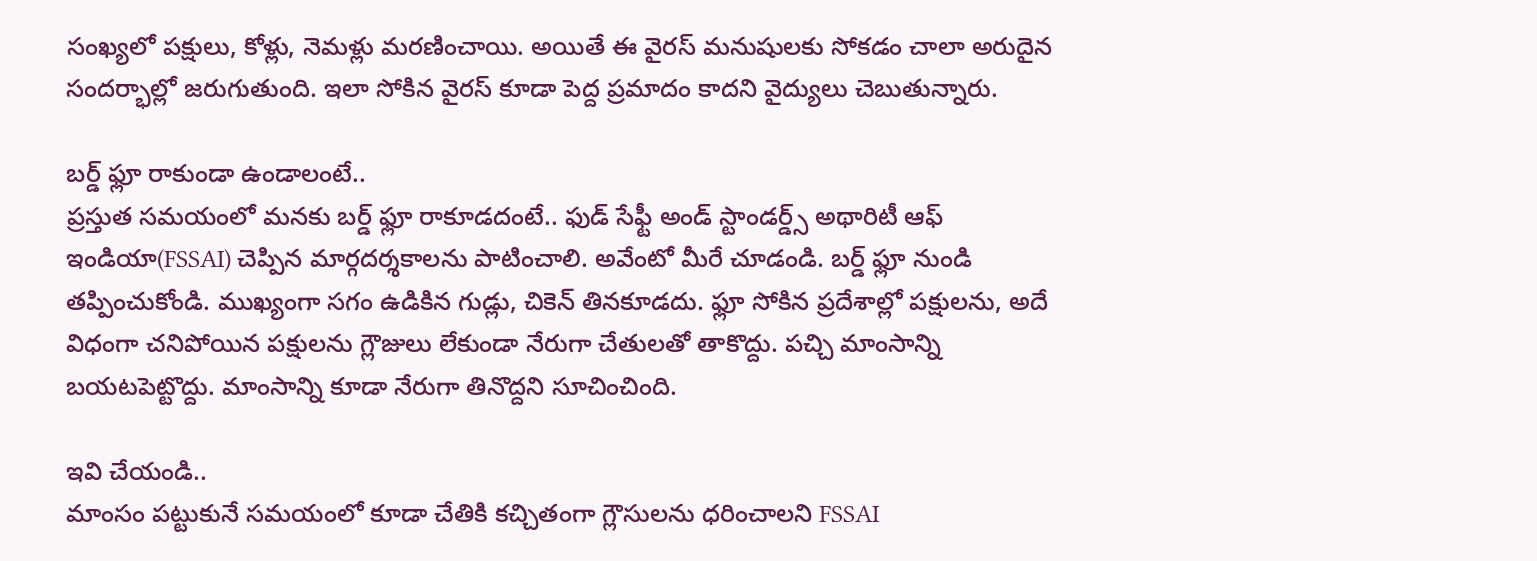సంఖ్యలో పక్షులు, కోళ్లు, నెమళ్లు మరణించాయి. అయితే ఈ వైరస్ మనుషులకు సోకడం చాలా అరుదైన సందర్భాల్లో జరుగుతుంది. ఇలా సోకిన వైరస్ కూడా పెద్ద ప్రమాదం కాదని వైద్యులు చెబుతున్నారు.

బర్డ్ ఫ్లూ రాకుండా ఉండాలంటే..
ప్రస్తుత సమయంలో మనకు బర్డ్ ఫ్లూ రాకూడదంటే.. ఫుడ్ సేఫ్టీ అండ్ స్టాండర్డ్స్ అథారిటీ ఆఫ్ ఇండియా(FSSAI) చెప్పిన మార్గదర్శకాలను పాటించాలి. అవేంటో మీరే చూడండి. బర్డ్ ఫ్లూ నుండి తప్పించుకోండి. ముఖ్యంగా సగం ఉడికిన గుడ్లు, చికెన్ తినకూడదు. ఫ్లూ సోకిన ప్రదేశాల్లో పక్షులను, అదే విధంగా చనిపోయిన పక్షులను గ్లౌజులు లేకుండా నేరుగా చేతులతో తాకొద్దు. పచ్చి మాంసాన్ని బయటపెట్టొద్దు. మాంసాన్ని కూడా నేరుగా తినొద్దని సూచించింది.

ఇవి చేయండి..
మాంసం పట్టుకునే సమయంలో కూడా చేతికి కచ్చితంగా గ్లౌసులను ధరించాలని FSSAI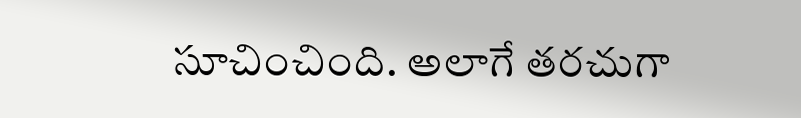సూచించింది. అలాగే తరచుగా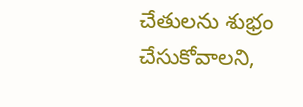చేతులను శుభ్రం చేసుకోవాలని,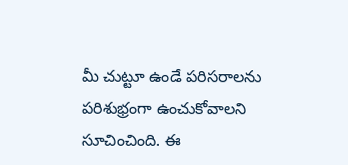మీ చుట్టూ ఉండే పరిసరాలను పరిశుభ్రంగా ఉంచుకోవాలని సూచించింది. ఈ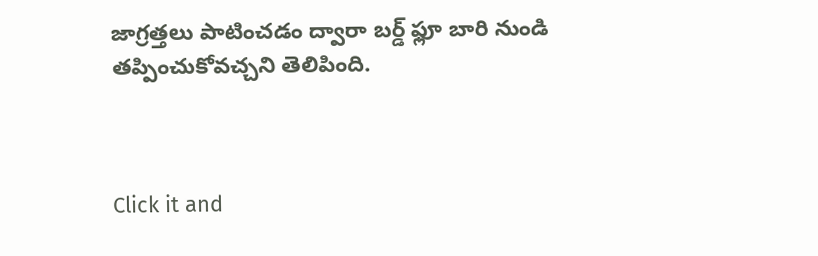జాగ్రత్తలు పాటించడం ద్వారా బర్డ్ ఫ్లూ బారి నుండి తప్పించుకోవచ్చని తెలిపింది.



Click it and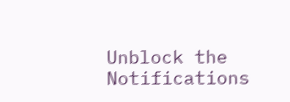Unblock the Notifications